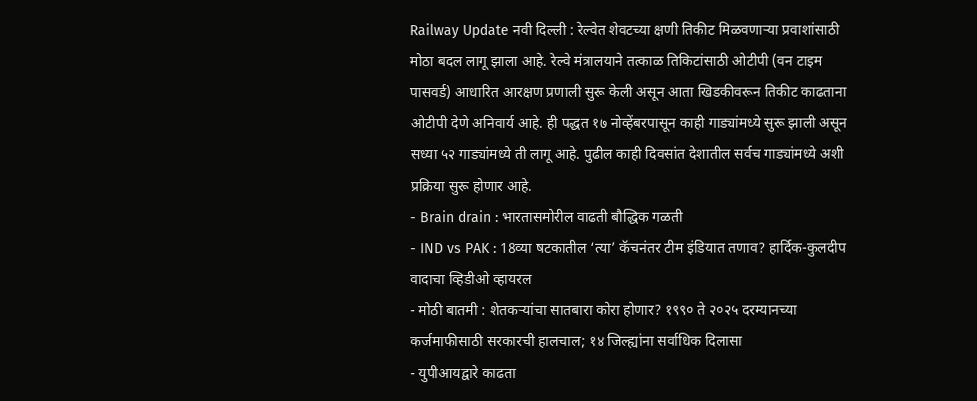Railway Update नवी दिल्ली : रेल्वेत शेवटच्या क्षणी तिकीट मिळवणाऱ्या प्रवाशांसाठी मोठा बदल लागू झाला आहे. रेल्वे मंत्रालयाने तत्काळ तिकिटांसाठी ओटीपी (वन टाइम पासवर्ड) आधारित आरक्षण प्रणाली सुरू केली असून आता खिडकीवरून तिकीट काढताना ओटीपी देणे अनिवार्य आहे. ही पद्धत १७ नोव्हेंबरपासून काही गाड्यांमध्ये सुरू झाली असून सध्या ५२ गाड्यांमध्ये ती लागू आहे. पुढील काही दिवसांत देशातील सर्वच गाड्यांमध्ये अशी प्रक्रिया सुरू होणार आहे.
- Brain drain : भारतासमोरील वाढती बौद्धिक गळती
- IND vs PAK : 18व्या षटकातील ‘त्या’ कॅचनंतर टीम इंडियात तणाव? हार्दिक-कुलदीप वादाचा व्हिडीओ व्हायरल
- मोठी बातमी : शेतकऱ्यांचा सातबारा कोरा होणार? १९९० ते २०२५ दरम्यानच्या कर्जमाफीसाठी सरकारची हालचाल; १४ जिल्ह्यांना सर्वाधिक दिलासा
- युपीआयद्वारे काढता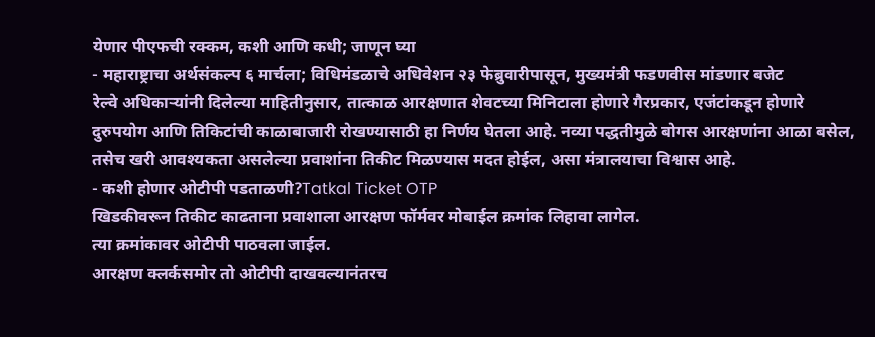येणार पीएफची रक्कम, कशी आणि कधी; जाणून घ्या
- महाराष्ट्राचा अर्थसंकल्प ६ मार्चला; विधिमंडळाचे अधिवेशन २३ फेब्रुवारीपासून, मुख्यमंत्री फडणवीस मांडणार बजेट
रेल्वे अधिकाऱ्यांनी दिलेल्या माहितीनुसार, तात्काळ आरक्षणात शेवटच्या मिनिटाला होणारे गैरप्रकार, एजंटांकडून होणारे दुरुपयोग आणि तिकिटांची काळाबाजारी रोखण्यासाठी हा निर्णय घेतला आहे. नव्या पद्धतीमुळे बोगस आरक्षणांना आळा बसेल, तसेच खरी आवश्यकता असलेल्या प्रवाशांना तिकीट मिळण्यास मदत होईल, असा मंत्रालयाचा विश्वास आहे.
- कशी होणार ओटीपी पडताळणी?Tatkal Ticket OTP
खिडकीवरून तिकीट काढताना प्रवाशाला आरक्षण फॉर्मवर मोबाईल क्रमांक लिहावा लागेल.
त्या क्रमांकावर ओटीपी पाठवला जाईल.
आरक्षण क्लर्कसमोर तो ओटीपी दाखवल्यानंतरच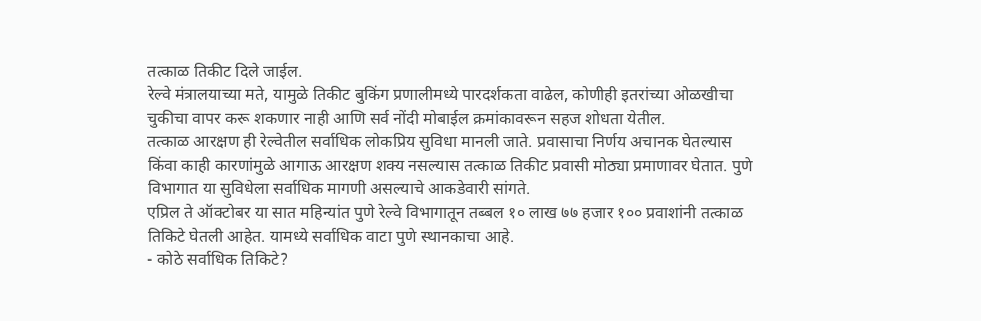तत्काळ तिकीट दिले जाईल.
रेल्वे मंत्रालयाच्या मते, यामुळे तिकीट बुकिंग प्रणालीमध्ये पारदर्शकता वाढेल, कोणीही इतरांच्या ओळखीचा चुकीचा वापर करू शकणार नाही आणि सर्व नोंदी मोबाईल क्रमांकावरून सहज शोधता येतील.
तत्काळ आरक्षण ही रेल्वेतील सर्वाधिक लोकप्रिय सुविधा मानली जाते. प्रवासाचा निर्णय अचानक घेतल्यास किंवा काही कारणांमुळे आगाऊ आरक्षण शक्य नसल्यास तत्काळ तिकीट प्रवासी मोठ्या प्रमाणावर घेतात. पुणे विभागात या सुविधेला सर्वाधिक मागणी असल्याचे आकडेवारी सांगते.
एप्रिल ते ऑक्टोबर या सात महिन्यांत पुणे रेल्वे विभागातून तब्बल १० लाख ७७ हजार १०० प्रवाशांनी तत्काळ तिकिटे घेतली आहेत. यामध्ये सर्वाधिक वाटा पुणे स्थानकाचा आहे.
- कोठे सर्वाधिक तिकिटे?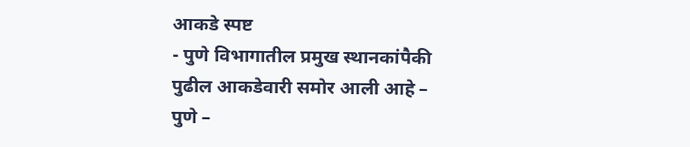आकडे स्पष्ट
- पुणे विभागातील प्रमुख स्थानकांपैकी पुढील आकडेवारी समोर आली आहे –
पुणे –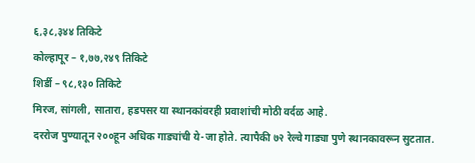६,३८,३४४ तिकिटे
कोल्हापूर – १,७७,२४९ तिकिटे
शिर्डी – ९८,१३० तिकिटे
मिरज, सांगली, सातारा, हडपसर या स्थानकांवरही प्रवाशांची मोठी वर्दळ आहे.
दररोज पुण्यातून २००हून अधिक गाड्यांची ये-जा होते. त्यापैकी ७२ रेल्वे गाड्या पुणे स्थानकावरून सुटतात.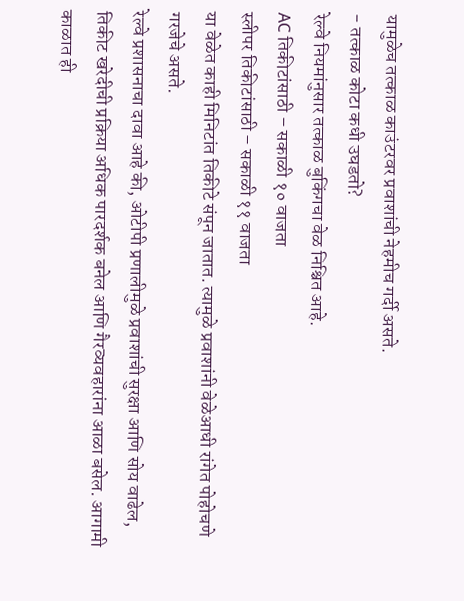यामुळेच तत्काळ काउंटरवर प्रवाशांची नेहमीच गर्दी असते.
- तत्काळ कोटा कधी उघडतो?
रेल्वे नियमांनुसार तत्काळ बुकिंगचा वेळ निश्चित आहे.
AC तिकीटांसाठी – सकाळी १० वाजता
स्लीपर तिकीटांसाठी – सकाळी ११ वाजता
या वेळेत काही मिनिटांत तिकीटे संपून जातात. त्यामुळे प्रवाशांनी वेळेआधी रांगेत पोहोचणे गरजेचे असते.
रेल्वे प्रशासनाचा दावा आहे की, ओटीपी प्रणालीमुळे प्रवाशांची सुरक्षा आणि सोय वाढेल, तिकीट खरेदीची प्रक्रिया अधिक पारदर्शक बनेल आणि गैरव्यवहारांना आळा बसेल. आगामी काळात ही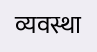व्यवस्था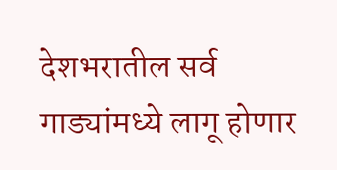देशभरातील सर्व गाड्यांमध्ये लागू होणार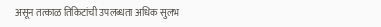असून तत्काळ तिकिटांची उपलब्धता अधिक सुलभ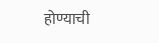होण्याची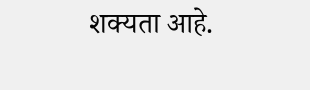शक्यता आहे.